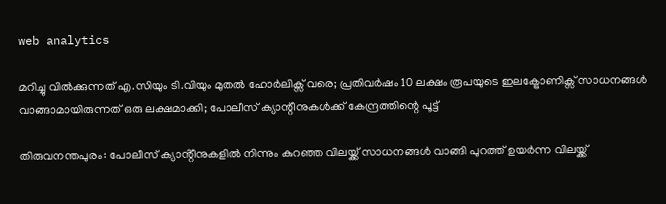web analytics

മറിച്ചു വിൽക്കുന്നത് എ.സിയും ടി.വിയും മുതൽ ഹോർലിക്സ് വരെ; പ്രതിവർഷം 10 ലക്ഷം രൂപയുടെ ഇലക്ട്രോണിക്സ് സാധനങ്ങൾ വാങ്ങാമായിരുന്നത് ഒരു ലക്ഷമാക്കി; പോലീസ് ക്യാന്റീനുകൾക്ക് കേന്ദ്രത്തിന്റെ പൂട്ട്

തിരുവനന്തപുരം: പോലീസ് ക്യാൻ്റീനുകളിൽ നിന്നും കുറഞ്ഞ വിലയ്ക്ക് സാധനങ്ങൾ വാങ്ങി പുറത്ത് ഉയർന്ന വിലയ്ക്ക്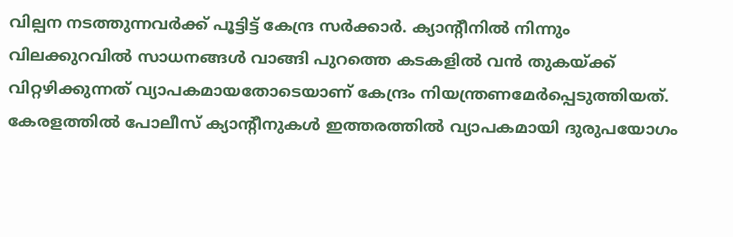വില്പന നടത്തുന്നവർക്ക് പൂട്ടിട്ട് കേന്ദ്ര സർക്കാർ. ക്യാന്റീനിൽ നിന്നും വിലക്കുറവിൽ സാധനങ്ങൾ വാങ്ങി പുറത്തെ കടകളിൽ വൻ തുകയ്ക്ക് വിറ്റഴിക്കുന്നത് വ്യാപകമായതോടെയാണ് കേന്ദ്രം നിയന്ത്രണമേർപ്പെടുത്തിയത്. കേരളത്തിൽ പോലീസ് ക്യാൻ്റീനുകൾ ഇത്തരത്തിൽ വ്യാപകമായി ദുരുപയോഗം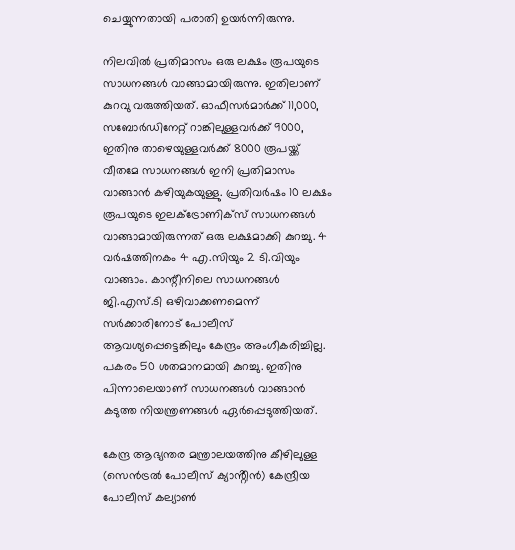ചെയ്യുന്നതായി പരാതി ഉയർന്നിരുന്നു.

നിലവിൽ പ്രതിമാസം ഒരു ലക്ഷം രൂപയുടെ സാധനങ്ങൾ വാങ്ങാമായിരുന്നു. ഇതിലാണ് കുറവു വരുത്തിയത്. ഓഫീസർമാർക്ക് 11,000, സബോർഡിനേറ്റ് റാങ്കിലുള്ളവർക്ക് 9000, ഇതിനു താഴെയുള്ളവർക്ക് 8000 രൂപയ്ക്ക് വീതമേ സാധനങ്ങൾ ഇനി പ്രതിമാസം വാങ്ങാൻ കഴിയുകയുള്ളു. പ്രതിവർഷം 10 ലക്ഷം രൂപയുടെ ഇലക്ട്രോണിക്സ് സാധനങ്ങൾ വാങ്ങാമായിരുന്നത് ഒരു ലക്ഷമാക്കി കുറച്ചു. 4 വർഷത്തിനകം 4 എ.സിയും 2 ടി.വിയും വാങ്ങാം. കാന്റീനിലെ സാധനങ്ങൾ ജി.എസ്.ടി ഒഴിവാക്കണമെന്ന് സർക്കാരിനോട് പോലീസ് ആവശ്യപ്പെട്ടെങ്കിലും കേന്ദ്രം അംഗീകരിച്ചില്ല. പകരം 50 ശതമാനമായി കുറച്ചു. ഇതിനു പിന്നാലെയാണ് സാധനങ്ങൾ വാങ്ങാൻ കടുത്ത നിയന്ത്രണങ്ങൾ ഏർപ്പെടുത്തിയത്.

കേന്ദ്ര ആഭ്യന്തര മന്ത്രാലയത്തിനു കീഴിലുള്ള (സെൻട്രൽ പോലീസ് ക്യാൻ്റീൻ) കേന്ദ്രീയ പോലീസ് കല്യാൺ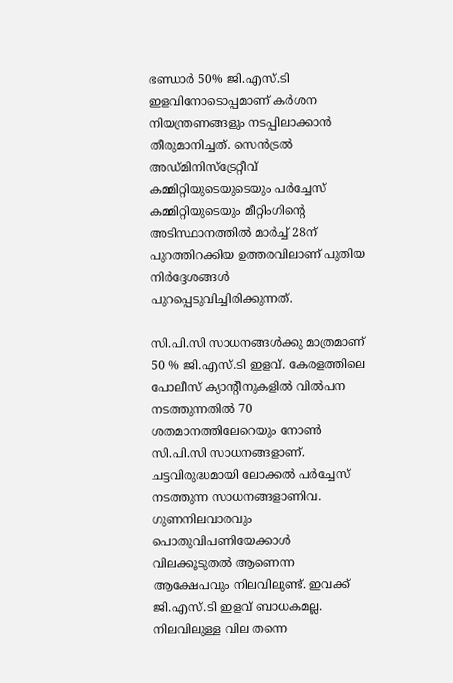ഭണ്ഡാർ 50% ജി.എസ്.ടി ഇളവിനോടൊപ്പമാണ് കർശന നിയന്ത്രണങ്ങളും നടപ്പിലാക്കാൻ തീരുമാനിച്ചത്. സെൻട്രൽ അഡ്മിനിസ്ട്രേറ്റീവ് കമ്മിറ്റിയുടെയുടെയും പർച്ചേസ് കമ്മിറ്റിയുടെയും മീറ്റിംഗിൻ്റെ അടിസ്ഥാനത്തിൽ മാർച്ച് 28ന് പുറത്തിറക്കിയ ഉത്തരവിലാണ് പുതിയ നിർദ്ദേശങ്ങൾ പുറപ്പെടുവിച്ചിരിക്കുന്നത്.

സി.പി.സി സാധനങ്ങൾക്കു മാത്രമാണ് 50 % ജി.എസ്.ടി ഇളവ്. കേരളത്തിലെ പോലീസ് ക്യാൻ്റീനുകളിൽ വിൽപന നടത്തുന്നതിൽ 70 ശതമാനത്തിലേറെയും നോൺ സി.പി.സി സാധനങ്ങളാണ്. ചട്ടവിരുദ്ധമായി ലോക്കൽ പർച്ചേസ് നടത്തുന്ന സാധനങ്ങളാണിവ. ഗുണനിലവാരവും പൊതുവിപണിയേക്കാൾ വിലക്കൂടുതൽ ആണെന്ന ആക്ഷേപവും നിലവിലുണ്ട്. ഇവക്ക് ജി.എസ്.ടി ഇളവ് ബാധകമല്ല. നിലവിലുള്ള വില തന്നെ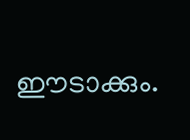ഈടാക്കും.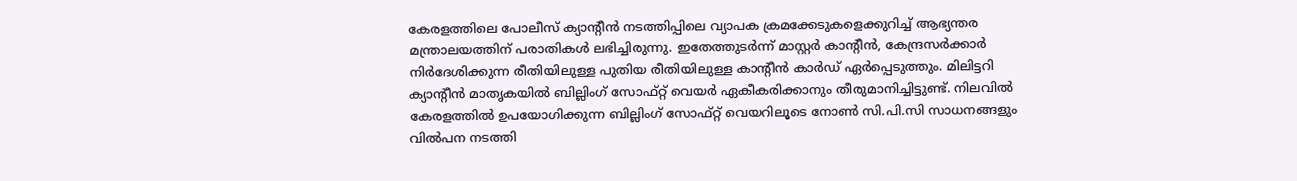കേരളത്തിലെ പോലീസ് ക്യാൻ്റീൻ നടത്തിപ്പിലെ വ്യാപക ക്രമക്കേടുകളെക്കുറിച്ച് ആഭ്യന്തര മന്ത്രാലയത്തിന് പരാതികൾ ലഭിച്ചിരുന്നു. ഇതേത്തുടർന്ന് മാസ്റ്റർ കാന്റീൻ, കേന്ദ്രസർക്കാർ നിർദേശിക്കുന്ന രീതിയിലുള്ള പുതിയ രീതിയിലുള്ള കാന്റീൻ കാർഡ് ഏർപ്പെടുത്തും. മിലിട്ടറി ക്യാൻ്റീൻ മാതൃകയിൽ ബില്ലിംഗ് സോഫ്റ്റ് വെയർ ഏകീകരിക്കാനും തീരുമാനിച്ചിട്ടുണ്ട്. നിലവിൽ കേരളത്തിൽ ഉപയോഗിക്കുന്ന ബില്ലിംഗ് സോഫ്റ്റ് വെയറിലൂടെ നോൺ സി.പി.സി സാധനങ്ങളും വിൽപന നടത്തി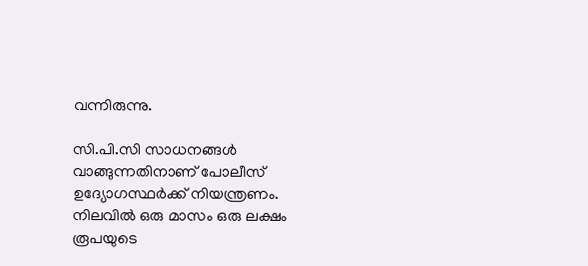വന്നിരുന്നു.

സി.പി.സി സാധനങ്ങൾ വാങ്ങുന്നതിനാണ് പോലീസ് ഉദ്യോഗസ്ഥർക്ക് നിയന്ത്രണം. നിലവിൽ ഒരു മാസം ഒരു ലക്ഷം രൂപയുടെ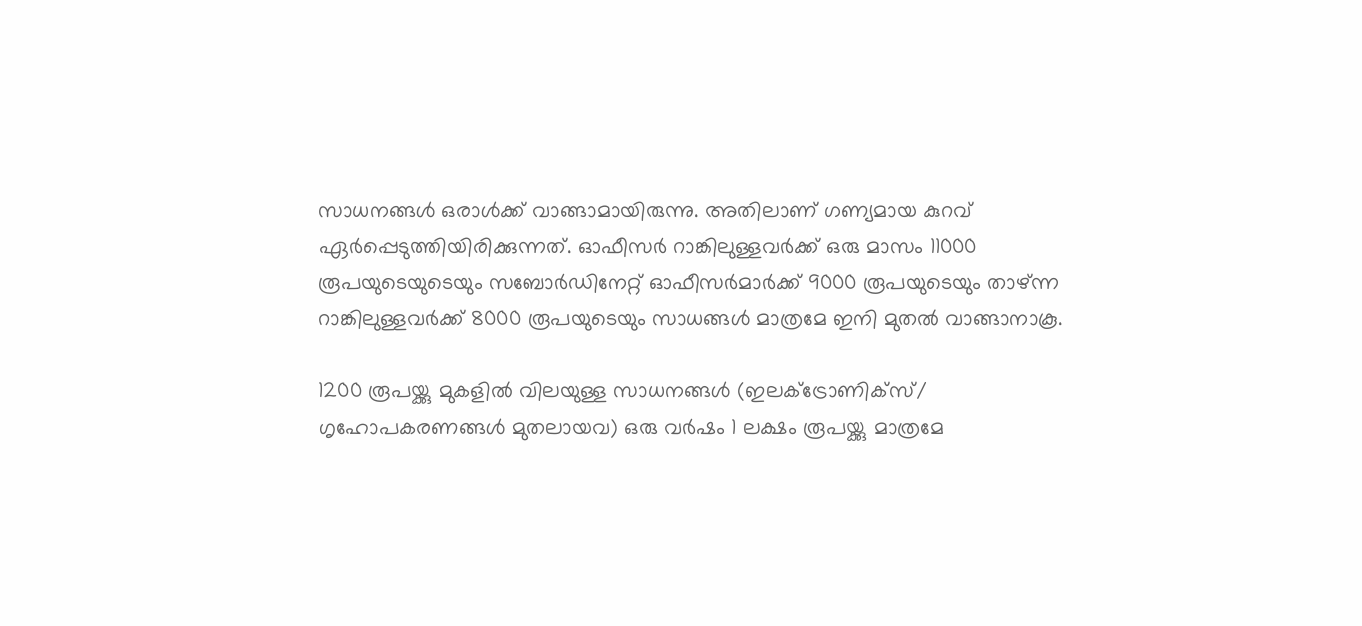സാധനങ്ങൾ ഒരാൾക്ക് വാങ്ങാമായിരുന്നു. അതിലാണ് ഗണ്യമായ കുറവ് ഏർപ്പെടുത്തിയിരിക്കുന്നത്. ഓഫീസർ റാങ്കിലുള്ളവർക്ക് ഒരു മാസം 11000 രൂപയുടെയുടെയും സബോർഡിനേറ്റ് ഓഫീസർമാർക്ക് 9000 രൂപയുടെയും താഴ്ന്ന റാങ്കിലുള്ളവർക്ക് 8000 രൂപയുടെയും സാധങ്ങൾ മാത്രമേ ഇനി മുതൽ വാങ്ങാനാകൂ.

1200 രൂപയ്ക്കു മുകളിൽ വിലയുള്ള സാധനങ്ങൾ (ഇലക്ട്രോണിക്സ്/ ഗൃഹോപകരണങ്ങൾ മുതലായവ) ഒരു വർഷം 1 ലക്ഷം രൂപയ്ക്കു മാത്രമേ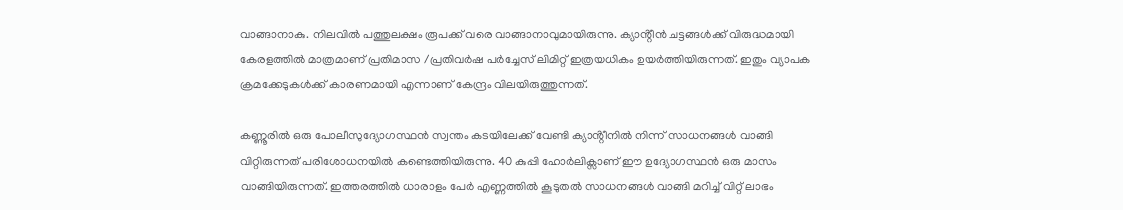വാങ്ങാനാകു. നിലവിൽ പത്തുലക്ഷം രൂപക്ക് വരെ വാങ്ങാനാവുമായിരുന്നു. ക്യാൻ്റീൻ ചട്ടങ്ങൾക്ക് വിരുദ്ധമായി കേരളത്തിൽ മാത്രമാണ് പ്രതിമാസ /പ്രതിവർഷ പർച്ചേസ് ലിമിറ്റ് ഇത്രയധികം ഉയർത്തിയിരുന്നത്. ഇതും വ്യാപക ക്രമക്കേടുകൾക്ക് കാരണമായി എന്നാണ് കേന്ദ്രം വിലയിരുത്തുന്നത്.

കണ്ണൂരിൽ ഒരു പോലീസുദ്യോഗസ്ഥൻ സ്വന്തം കടയിലേക്ക് വേണ്ടി ക്യാൻ്റീനിൽ നിന്ന് സാധനങ്ങൾ വാങ്ങി വിറ്റിരുന്നത് പരിശോധനയിൽ കണ്ടെത്തിയിരുന്നു. 40 കുപ്പി ഹോർലിക്സാണ് ഈ ഉദ്യോഗസ്ഥൻ ഒരു മാസം വാങ്ങിയിരുന്നത്. ഇത്തരത്തിൽ ധാരാളം പേർ എണ്ണത്തിൽ കൂടുതൽ സാധനങ്ങൾ വാങ്ങി മറിച്ച് വിറ്റ് ലാഭം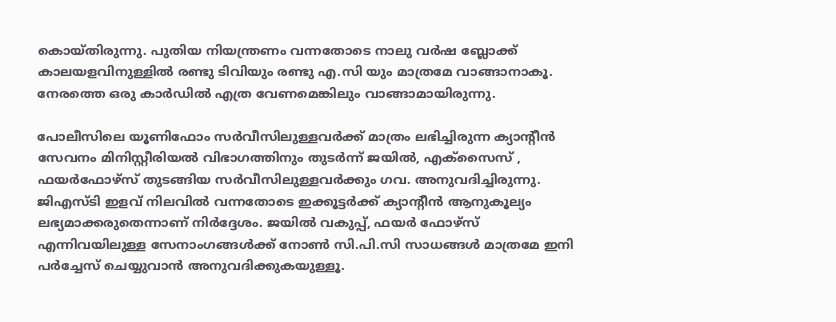കൊയ്തിരുന്നു. പുതിയ നിയന്ത്രണം വന്നതോടെ നാലു വർഷ ബ്ലോക്ക് കാലയളവിനുള്ളിൽ രണ്ടു ടിവിയും രണ്ടു എ.സി യും മാത്രമേ വാങ്ങാനാകൂ. നേരത്തെ ഒരു കാർഡിൽ എത്ര വേണമെങ്കിലും വാങ്ങാമായിരുന്നു.

പോലീസിലെ യൂണിഫോം സർവീസിലുള്ളവർക്ക് മാത്രം ലഭിച്ചിരുന്ന ക്യാൻ്റീൻ സേവനം മിനിസ്റ്റീരിയൽ വിഭാഗത്തിനും തുടർന്ന് ജയിൽ, എക്സൈസ് , ഫയർഫോഴ്സ് തുടങ്ങിയ സർവീസിലുള്ളവർക്കും ഗവ. അനുവദിച്ചിരുന്നു. ജിഎസ്ടി ഇളവ് നിലവിൽ വന്നതോടെ ഇക്കൂട്ടർക്ക് ക്യാൻ്റീൻ ആനുകൂല്യം ലഭ്യമാക്കരുതെന്നാണ് നിർദ്ദേശം. ജയിൽ വകുപ്പ്, ഫയർ ഫോഴ്‌സ് എന്നിവയിലുള്ള സേനാംഗങ്ങൾക്ക് നോൺ സി.പി.സി സാധങ്ങൾ മാത്രമേ ഇനി പർച്ചേസ് ചെയ്യുവാൻ അനുവദിക്കുകയുള്ളൂ.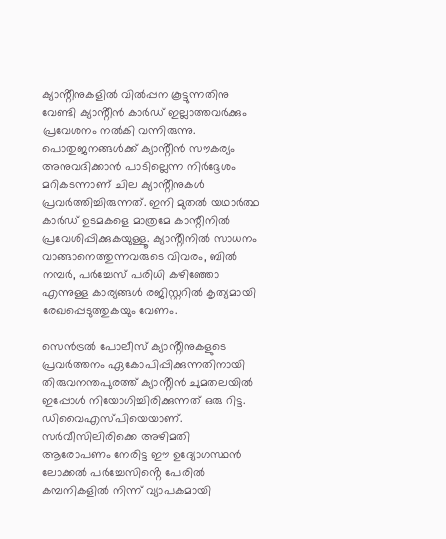ക്യാൻ്റീനുകളിൽ വിൽപ്പന കൂട്ടുന്നതിനു വേണ്ടി ക്യാൻ്റീൻ കാർഡ് ഇല്ലാത്തവർക്കും പ്രവേശനം നൽകി വന്നിരുന്നു. പൊതുജനങ്ങൾക്ക് ക്യാൻ്റീൻ സൗകര്യം അനുവദിക്കാൻ പാടില്ലെന്ന നിർദ്ദേശം മറികടന്നാണ് ചില ക്യാൻ്റീനുകൾ പ്രവർത്തിച്ചിരുന്നത്. ഇനി മുതൽ യഥാർത്ഥ കാർഡ് ഉടമകളെ മാത്രമേ കാന്റീനിൽ പ്രവേശിപ്പിക്കുകയുള്ളൂ. ക്യാൻ്റീനിൽ സാധനം വാങ്ങാനെത്തുന്നവരുടെ വിവരം, ബിൽ നമ്പർ, പർച്ചേസ് പരിധി കഴിഞ്ഞോ എന്നുള്ള കാര്യങ്ങൾ രജിസ്റ്ററിൽ കൃത്യമായി രേഖപ്പെടുത്തുകയും വേണം.

സെൻട്രൽ പോലീസ് ക്യാൻ്റീനുകളുടെ പ്രവർത്തനം ഏകോപിപ്പിക്കുന്നതിനായി തിരുവനന്തപുരത്ത് ക്യാൻ്റീൻ ചുമതലയിൽ ഇപ്പോൾ നിയോഗിച്ചിരിക്കുന്നത് ഒരു റിട്ട. ഡിവൈഎസ്പിയെയാണ്. സർവീസിലിരിക്കെ അഴിമതി ആരോപണം നേരിട്ട ഈ ഉദ്യോഗസ്ഥൻ ലോക്കൽ പർച്ചേസിൻ്റെ പേരിൽ കമ്പനികളിൽ നിന്ന് വ്യാപകമായി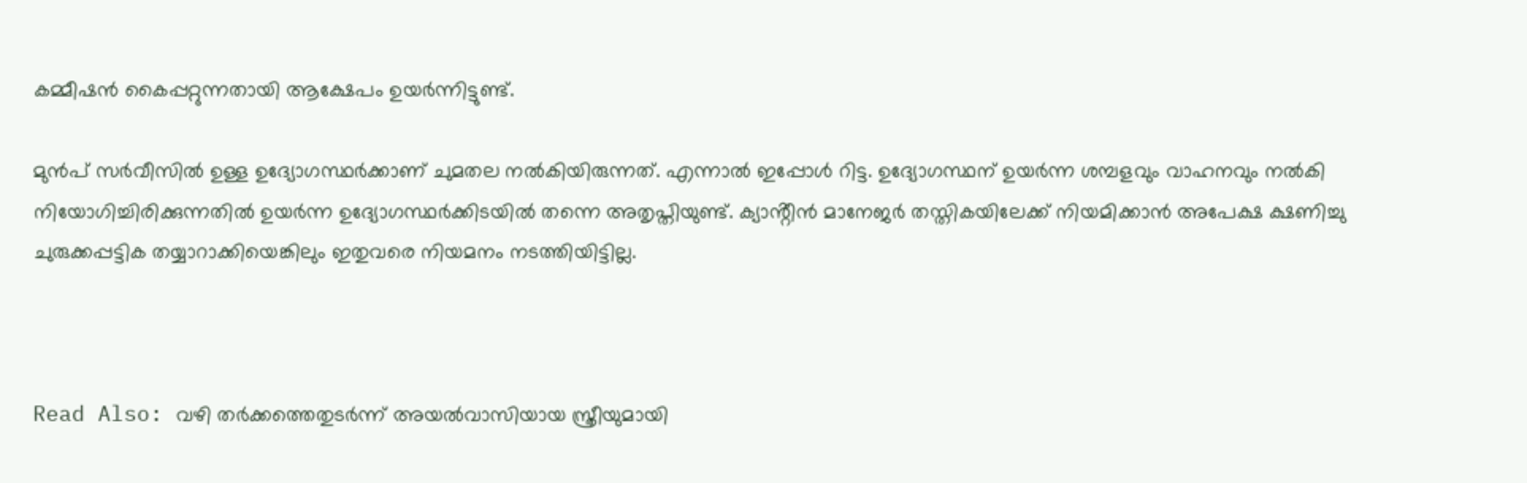കമ്മീഷൻ കൈപ്പറ്റുന്നതായി ആക്ഷേപം ഉയർന്നിട്ടുണ്ട്.

മുൻപ് സർവീസിൽ ഉള്ള ഉദ്യോഗസ്ഥർക്കാണ് ചുമതല നൽകിയിരുന്നത്. എന്നാൽ ഇപ്പോൾ റിട്ട. ഉദ്യോഗസ്ഥന് ഉയർന്ന ശമ്പളവും വാഹനവും നൽകി നിയോഗിച്ചിരിക്കുന്നതിൽ ഉയർന്ന ഉദ്യോഗസ്ഥർക്കിടയിൽ തന്നെ അതൃപ്തിയുണ്ട്. ക്യാൻ്റീൻ മാനേജർ തസ്തികയിലേക്ക് നിയമിക്കാൻ അപേക്ഷ ക്ഷണിച്ചു ചുരുക്കപ്പട്ടിക തയ്യാറാക്കിയെങ്കിലും ഇതുവരെ നിയമനം നടത്തിയിട്ടില്ല.



Read Also: വഴി തര്‍ക്കത്തെതുടര്‍ന്ന് അയല്‍വാസിയായ സ്ത്രീയുമായി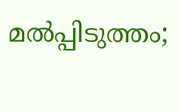മല്‍പ്പിടുത്തം;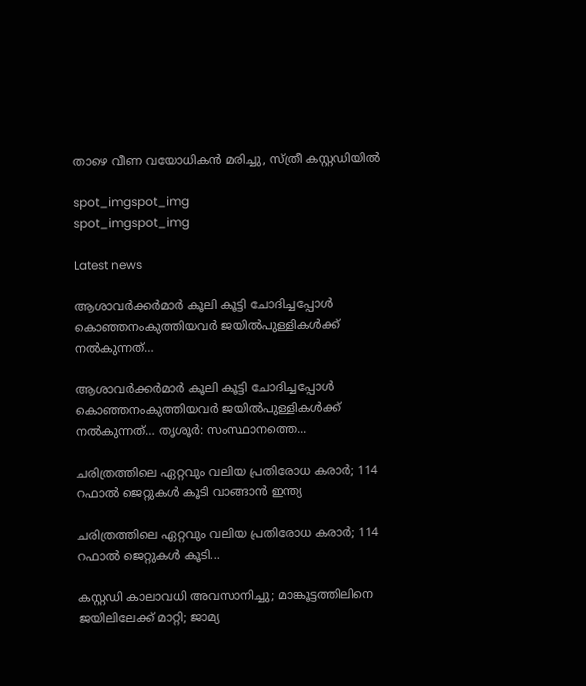താഴെ വീണ വയോധികൻ മരിച്ചു, സ്ത്രീ കസ്റ്റഡിയിൽ

spot_imgspot_img
spot_imgspot_img

Latest news

ആശാവർക്കർമാർ കൂലി കൂട്ടി ചോദിച്ചപ്പോൾ കൊഞ്ഞനംകുത്തിയവർ ജയിൽപുള്ളികൾക്ക് നൽകുന്നത്…

ആശാവർക്കർമാർ കൂലി കൂട്ടി ചോദിച്ചപ്പോൾ കൊഞ്ഞനംകുത്തിയവർ ജയിൽപുള്ളികൾക്ക് നൽകുന്നത്… തൃശൂർ: സംസ്ഥാനത്തെ...

ചരിത്രത്തിലെ ഏറ്റവും വലിയ പ്രതിരോധ കരാർ; 114 റഫാൽ ജെറ്റുകൾ കൂടി വാങ്ങാൻ ഇന്ത്യ

ചരിത്രത്തിലെ ഏറ്റവും വലിയ പ്രതിരോധ കരാർ; 114 റഫാൽ ജെറ്റുകൾ കൂടി...

കസ്റ്റഡി കാലാവധി അവസാനിച്ചു; മാങ്കൂട്ടത്തിലിനെ ജയിലിലേക്ക് മാറ്റി; ജാമ്യ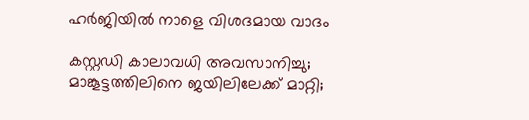ഹര്‍ജിയില്‍ നാളെ വിശദമായ വാദം

കസ്റ്റഡി കാലാവധി അവസാനിച്ചു; മാങ്കൂട്ടത്തിലിനെ ജയിലിലേക്ക് മാറ്റി;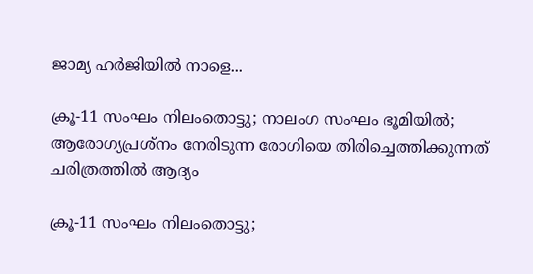ജാമ്യ ഹര്‍ജിയില്‍ നാളെ...

ക്രൂ-11 സംഘം നിലംതൊട്ടു; നാലംഗ സംഘം ഭൂമിയിൽ; ആരോഗ്യപ്രശ്‌നം നേരിടുന്ന രോഗിയെ തിരിച്ചെത്തിക്കുന്നത് ചരിത്രത്തിൽ ആദ്യം

ക്രൂ-11 സംഘം നിലംതൊട്ടു;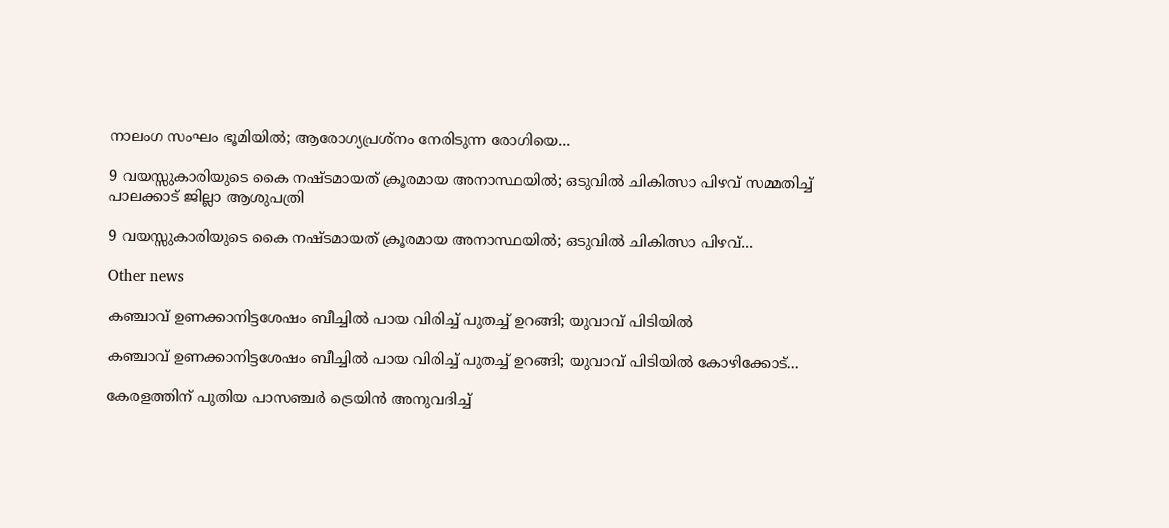നാലംഗ സംഘം ഭൂമിയിൽ; ആരോഗ്യപ്രശ്‌നം നേരിടുന്ന രോഗിയെ...

9 വയസ്സുകാരിയുടെ കൈ നഷ്ടമായത് ക്രൂരമായ അനാസ്ഥയിൽ; ഒടുവിൽ ചികിത്സാ പിഴവ് സമ്മതിച്ച് പാലക്കാട് ജില്ലാ ആശുപത്രി

9 വയസ്സുകാരിയുടെ കൈ നഷ്ടമായത് ക്രൂരമായ അനാസ്ഥയിൽ; ഒടുവിൽ ചികിത്സാ പിഴവ്...

Other news

കഞ്ചാവ് ഉണക്കാനിട്ടശേഷം ബീച്ചിൽ പായ വിരിച്ച് പുതച്ച് ഉറങ്ങി; യുവാവ് പിടിയിൽ

കഞ്ചാവ് ഉണക്കാനിട്ടശേഷം ബീച്ചിൽ പായ വിരിച്ച് പുതച്ച് ഉറങ്ങി; യുവാവ് പിടിയിൽ കോഴിക്കോട്...

കേരളത്തിന് പുതിയ പാസഞ്ചർ ട്രെയിൻ അനുവദിച്ച്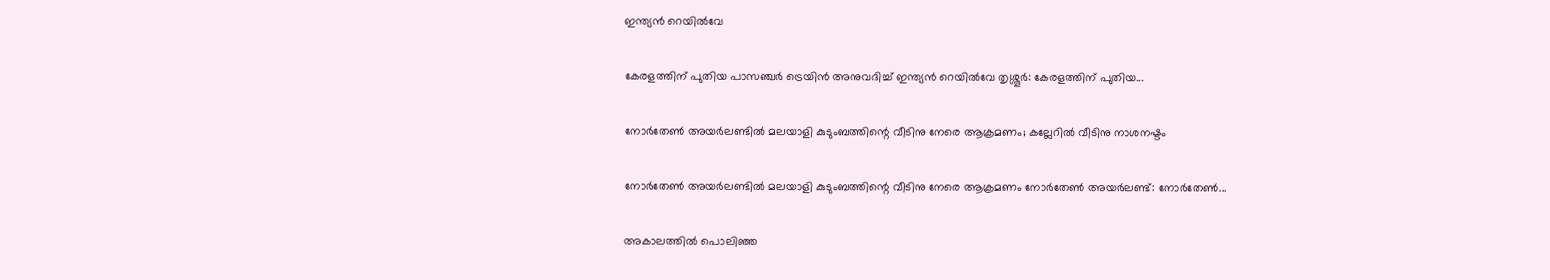ഇന്ത്യൻ റെയിൽവേ

കേരളത്തിന് പുതിയ പാസഞ്ചർ ട്രെയിൻ അനുവദിച്ച് ഇന്ത്യൻ റെയിൽവേ തൃശ്ശൂർ: കേരളത്തിന് പുതിയ...

നോർതേൺ അയർലണ്ടിൽ മലയാളി കുടുംബത്തിന്റെ വീടിനു നേരെ ആക്രമണം; കല്ലേറിൽ വീടിനു നാശനഷ്ടം

നോർതേൺ അയർലണ്ടിൽ മലയാളി കുടുംബത്തിന്റെ വീടിനു നേരെ ആക്രമണം നോർതേൺ അയർലണ്ട്: നോർതേൺ...

അകാലത്തിൽ പൊലിഞ്ഞ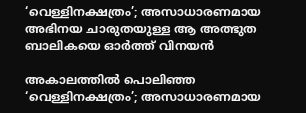‘വെള്ളിനക്ഷത്രം’; അസാധാരണമായ അഭിനയ ചാരുതയുള്ള ആ അത്ഭുത ബാലികയെ ഓർത്ത് വിനയൻ

അകാലത്തിൽ പൊലിഞ്ഞ ‘വെള്ളിനക്ഷത്രം’; അസാധാരണമായ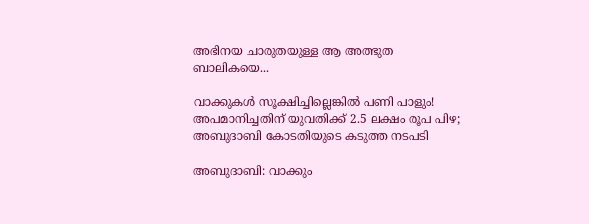അഭിനയ ചാരുതയുള്ള ആ അത്ഭുത ബാലികയെ...

വാക്കുകൾ സൂക്ഷിച്ചില്ലെങ്കിൽ പണി പാളും! അപമാനിച്ചതിന് യുവതിക്ക് 2.5 ലക്ഷം രൂപ പിഴ; അബുദാബി കോടതിയുടെ കടുത്ത നടപടി

അബുദാബി: വാക്കും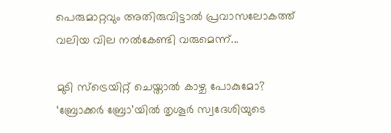പെരുമാറ്റവും അതിരുവിട്ടാൽ പ്രവാസലോകത്ത് വലിയ വില നൽകേണ്ടി വരുമെന്ന്...

മുടി സ്ട്രെയിറ്റ് ചെയ്താൽ കാഴ്ച പോകുമോ? ‘ബ്രോക്കർ ബ്രോ’യിൽ തൃശൂർ സ്വദേശിയുടെ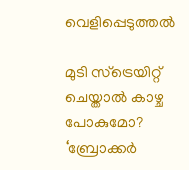വെളിപ്പെടുത്തൽ

മുടി സ്ട്രെയിറ്റ് ചെയ്താൽ കാഴ്ച പോകുമോ? ‘ബ്രോക്കർ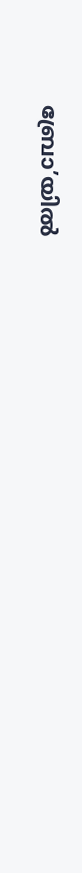ബ്രോ’യിൽ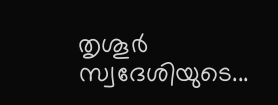തൃശൂർ സ്വദേശിയുടെ...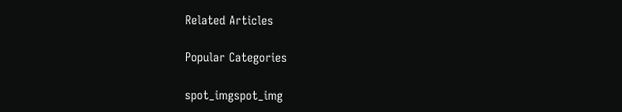Related Articles

Popular Categories

spot_imgspot_img